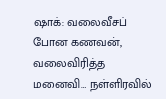ஷாக்: வலைவீசப் போன கணவன், வலைவிரித்த மனைவி… நள்ளிரவில்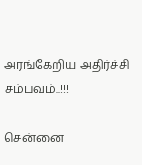அரங்கேறிய அதிர்ச்சி சம்பவம்..!!!

சென்னை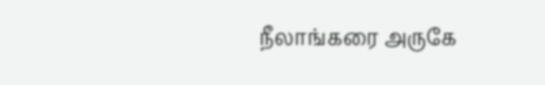நீலாங்கரை அருகே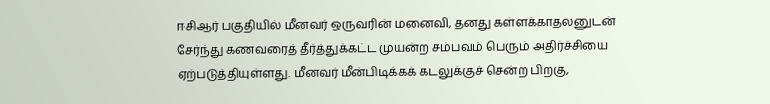ஈசிஆர் பகுதியில் மீனவர் ஒருவரின் மனைவி, தனது கள்ளக்காதலனுடன் சேர்ந்து கணவரைத் தீர்த்துக்கட்ட முயன்ற சம்பவம் பெரும் அதிர்ச்சியை ஏற்படுத்தியுள்ளது. மீனவர் மீன்பிடிக்கக் கடலுக்குச் சென்ற பிறகு,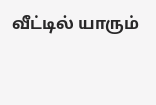வீட்டில் யாரும்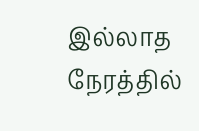இல்லாத நேரத்தில்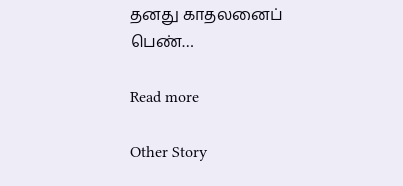தனது காதலனைப் பெண்…

Read more

Other Story